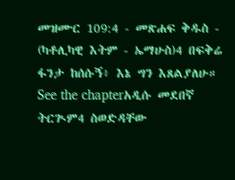መዝሙር 109:4 - መጽሐፍ ቅዱስ - (ካቶሊካዊ እትም - ኤማሁስ)4 በፍቅሬ ፋንታ ከሰሱኝ፥ እኔ ግን እጸልያለሁ። See the chapterአዲሱ መደበኛ ትርጒም4 ስወድዳቸው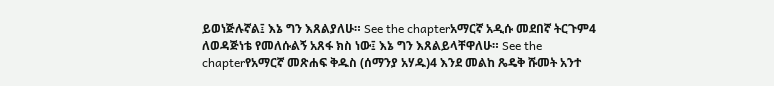ይወነጅሉኛል፤ እኔ ግን እጸልያለሁ። See the chapterአማርኛ አዲሱ መደበኛ ትርጉም4 ለወዳጅነቴ የመለሱልኝ አጸፋ ክስ ነው፤ እኔ ግን እጸልይላቸዋለሁ። See the chapterየአማርኛ መጽሐፍ ቅዱስ (ሰማንያ አሃዱ)4 እንደ መልከ ጼዴቅ ሹመት አንተ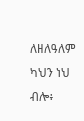ለዘለዓለም ካህን ነህ ብሎ፥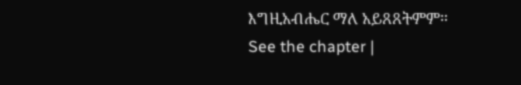እግዚአብሔር ማለ አይጸጸትምም። See the chapter |